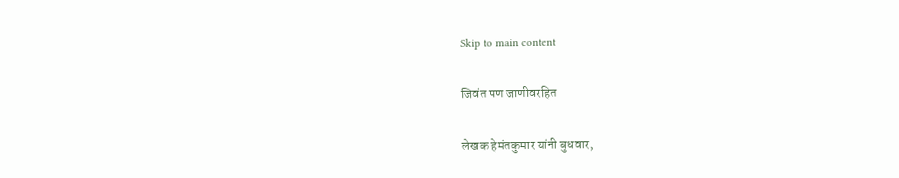Skip to main content

जिवंत पण जाणीवरहित

लेखक हेमंतकुमार यांनी बुधवार,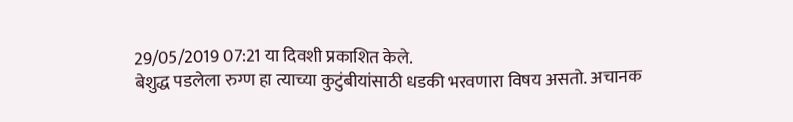29/05/2019 07:21 या दिवशी प्रकाशित केले.
बेशुद्ध पडलेला रुग्ण हा त्याच्या कुटुंबीयांसाठी धडकी भरवणारा विषय असतो. अचानक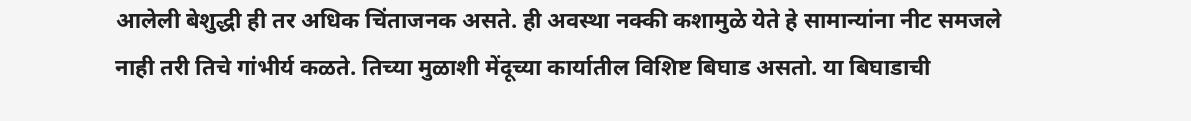आलेली बेशुद्धी ही तर अधिक चिंताजनक असते. ही अवस्था नक्की कशामुळे येते हे सामान्यांना नीट समजले नाही तरी तिचे गांभीर्य कळते. तिच्या मुळाशी मेंदूच्या कार्यातील विशिष्ट बिघाड असतो. या बिघाडाची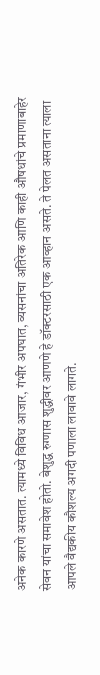अनेक कारणे असतात. त्यामध्ये विविध आजार, गंभीर अपघात, व्यसनांचा अतिरेक आणि काही औषधांचे प्रमाणाबाहेर सेवन यांचा समावेश होतो. बेशुद्ध रुग्णास शुद्धीवर आणणे हे डॉक्टरसाठी एक आव्हान असते. ते पेलत असताना त्याला आपले वैद्यकीय कौशल्य अगदी पणाला लावावे लागते.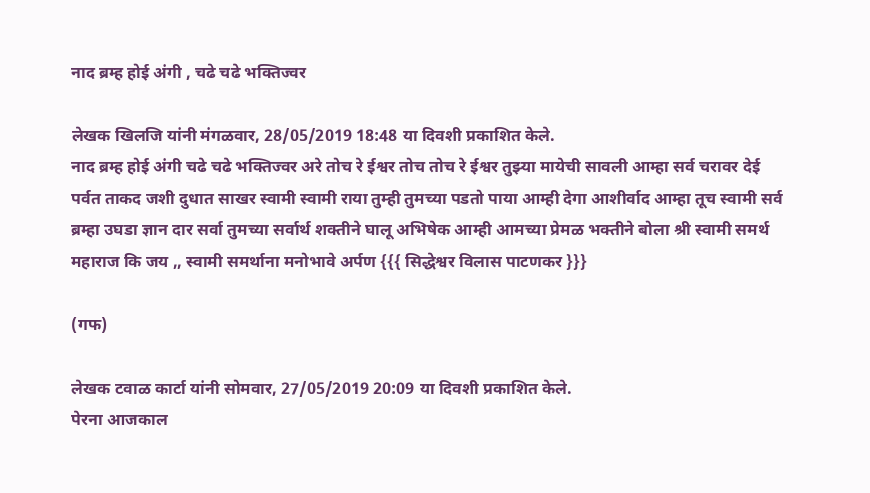नाद ब्रम्ह होई अंगी , चढे चढे भक्तिज्वर

लेखक खिलजि यांनी मंगळवार, 28/05/2019 18:48 या दिवशी प्रकाशित केले.
नाद ब्रम्ह होई अंगी चढे चढे भक्तिज्वर अरे तोच रे ईश्वर तोच तोच रे ईश्वर तुझ्या मायेची सावली आम्हा सर्व चरावर देई पर्वत ताकद जशी दुधात साखर स्वामी स्वामी राया तुम्ही तुमच्या पडतो पाया आम्ही देगा आशीर्वाद आम्हा तूच स्वामी सर्व ब्रम्हा उघडा ज्ञान दार सर्वा तुमच्या सर्वार्थ शक्तीने घालू अभिषेक आम्ही आमच्या प्रेमळ भक्तीने बोला श्री स्वामी समर्थ महाराज कि जय ,, स्वामी समर्थाना मनोभावे अर्पण {{{ सिद्धेश्वर विलास पाटणकर }}}

(गफ)

लेखक टवाळ कार्टा यांनी सोमवार, 27/05/2019 20:09 या दिवशी प्रकाशित केले.
पेरना आजकाल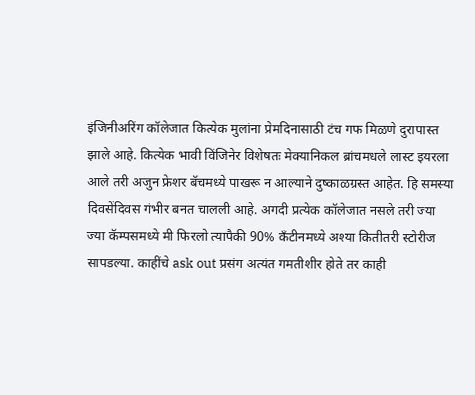इंजिनीअरिंग कॉलेजात कित्येक मुलांना प्रेमदिनासाठी टंच गफ मिळणे दुरापास्त झाले आहे. कित्येक भावी विंजिनेर विशेषतः मेक्यानिकल ब्रांचमधले लास्ट इयरला आले तरी अजुन फ्रेशर बॅचमध्ये पाखरू न आल्याने दुष्काळग्रस्त आहेत. हि समस्या दिवसेंदिवस गंभीर बनत चालली आहे. अगदी प्रत्येक कॉलेजात नसले तरी ज्या ज्या कॅम्पसमध्ये मी फिरलो त्यापैकी 90% कँटीनमध्ये अश्या कितीतरी स्टोरीज सापडल्या. काहींचे ask out प्रसंग अत्यंत गमतीशीर होते तर काही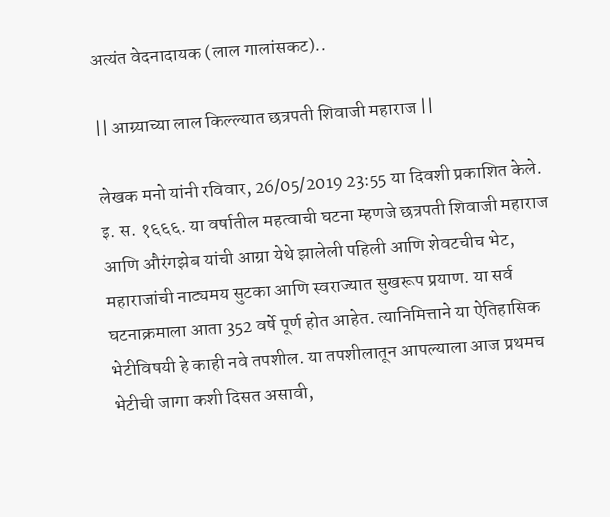अत्यंत वेदनादायक (लाल गालांसकट)..

|| आग्र्याच्या लाल किल्ल्यात छत्रपती शिवाजी महाराज ||

लेखक मनो यांनी रविवार, 26/05/2019 23:55 या दिवशी प्रकाशित केले.
इ. स. १६६६. या वर्षातील महत्वाची घटना म्हणजे छत्रपती शिवाजी महाराज आणि औरंगझेब यांची आग्रा येथे झालेली पहिली आणि शेवटचीच भेट, महाराजांची नाट्यमय सुटका आणि स्वराज्यात सुखरूप प्रयाण. या सर्व घटनाक्रमाला आता 352 वर्षे पूर्ण होत आहेत. त्यानिमित्ताने या ऐतिहासिक भेटीविषयी हे काही नवे तपशील. या तपशीलातून आपल्याला आज प्रथमच भेटीची जागा कशी दिसत असावी,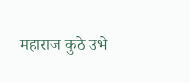महाराज कुठे उभे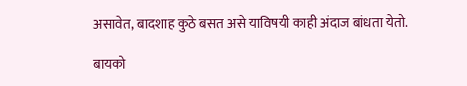असावेत, बादशाह कुठे बसत असे याविषयी काही अंदाज बांधता येतो.

बायको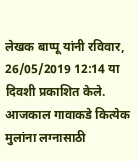लेखक बाप्पू यांनी रविवार, 26/05/2019 12:14 या दिवशी प्रकाशित केले.
आजकाल गावाकडे कित्येक मुलांना लग्नासाठी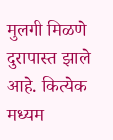मुलगी मिळणे दुरापास्त झाले आहे. कित्येक मध्यम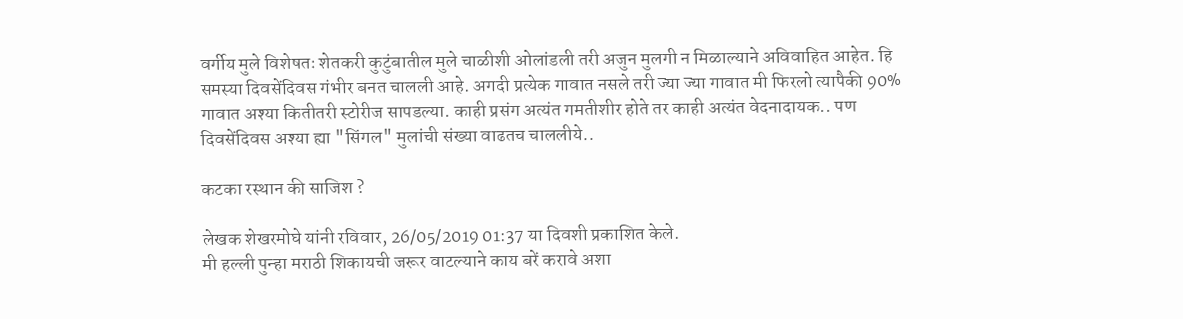वर्गीय मुले विशेषतः शेतकरी कुटुंबातील मुले चाळीशी ओलांडली तरी अजुन मुलगी न मिळाल्याने अविवाहित आहेत. हि समस्या दिवसेंदिवस गंभीर बनत चालली आहे. अगदी प्रत्येक गावात नसले तरी ज्या ज्या गावात मी फिरलो त्यापैकी 90% गावात अश्या कितीतरी स्टोरीज सापडल्या. काही प्रसंग अत्यंत गमतीशीर होते तर काही अत्यंत वेदनादायक.. पण दिवसेंदिवस अश्या ह्या "सिंगल" मुलांची संख्या वाढतच चाललीये..

कटका रस्थान की साजिश ?

लेखक शेखरमोघे यांनी रविवार, 26/05/2019 01:37 या दिवशी प्रकाशित केले.
मी हल्ली पुन्हा मराठी शिकायची जरूर वाटल्याने काय बरें करावे अशा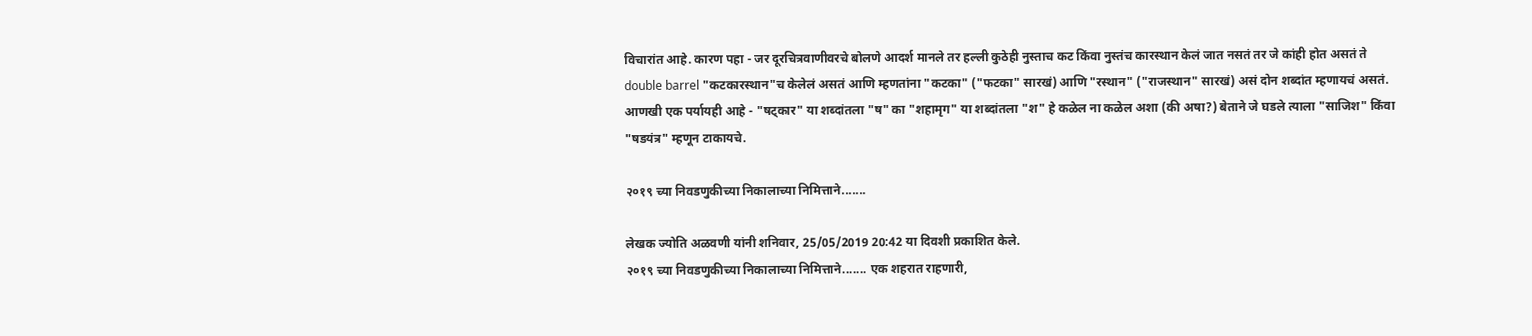विचारांत आहे. कारण पहा - जर दूरचित्रवाणीवरचे बोलणे आदर्श मानले तर हल्ली कुठेही नुस्ताच कट किंवा नुस्तंच कारस्थान केलं जात नसतं तर जे कांही होत असतं ते double barrel "कटकारस्थान"च केलेलं असतं आणि म्हणतांना "कटका" ("फटका" सारखं) आणि "रस्थान" ("राजस्थान" सारखं) असं दोन शब्दांत म्हणायचं असतं. आणखी एक पर्यायही आहे - "षट्कार" या शब्दांतला "ष" का "शहामृग" या शब्दांतला "श" हे कळेल ना कळेल अशा (की अषा?) बेताने जे घडले त्याला "साजिश" किंवा "षडयंत्र" म्हणून टाकायचे.

२०१९ च्या निवडणुकीच्या निकालाच्या निमित्ताने.......

लेखक ज्योति अळवणी यांनी शनिवार, 25/05/2019 20:42 या दिवशी प्रकाशित केले.
२०१९ च्या निवडणुकीच्या निकालाच्या निमित्ताने....... एक शहरात राहणारी,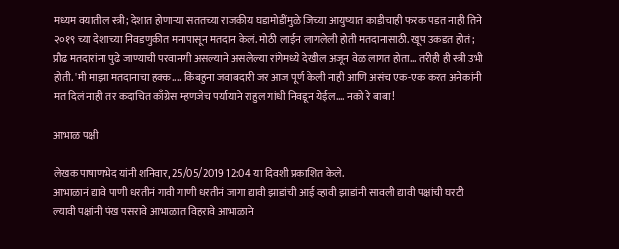मध्यम वयातील स्त्री; देशात होणाऱ्या सततच्या राजकीय घडामोडींमुळे जिच्या आयुष्यात काडीचाही फरक पडत नाही तिने २०१९ च्या देशाच्या निवडणुकीत मनापासून मतदान केलं. मोठी लाईन लागलेली होती मतदानासाठी. खूप उकडत होतं; प्रौढ मतदारांना पुढे जाण्याची परवानगी असल्याने असलेल्या रांगेमध्ये देखील अजून वेळ लागत होता... तरीही ही स्त्री उभी होती. 'मी माझा मतदानाचा हक्क.... किंबहुना जवाबदारी जर आज पूर्ण केली नाही आणि असंच एक-एक करत अनेकांनी मत दिलं नाही तर कदाचित काँग्रेस म्हणजेच पर्यायाने राहुल गांधी निवडून येईल.... नको रे बाबा!

आभाळ पक्षी

लेखक पाषाणभेद यांनी शनिवार, 25/05/2019 12:04 या दिवशी प्रकाशित केले.
आभाळानं द्यावे पाणी धरतीनं गावी गाणी धरतीनं जागा द्यावी झाडांची आई व्हावी झाडांनी सावली द्यावी पक्षांची घरटी ल्यावी पक्षांनी पंख पसरावे आभाळात विहरावे आभाळाने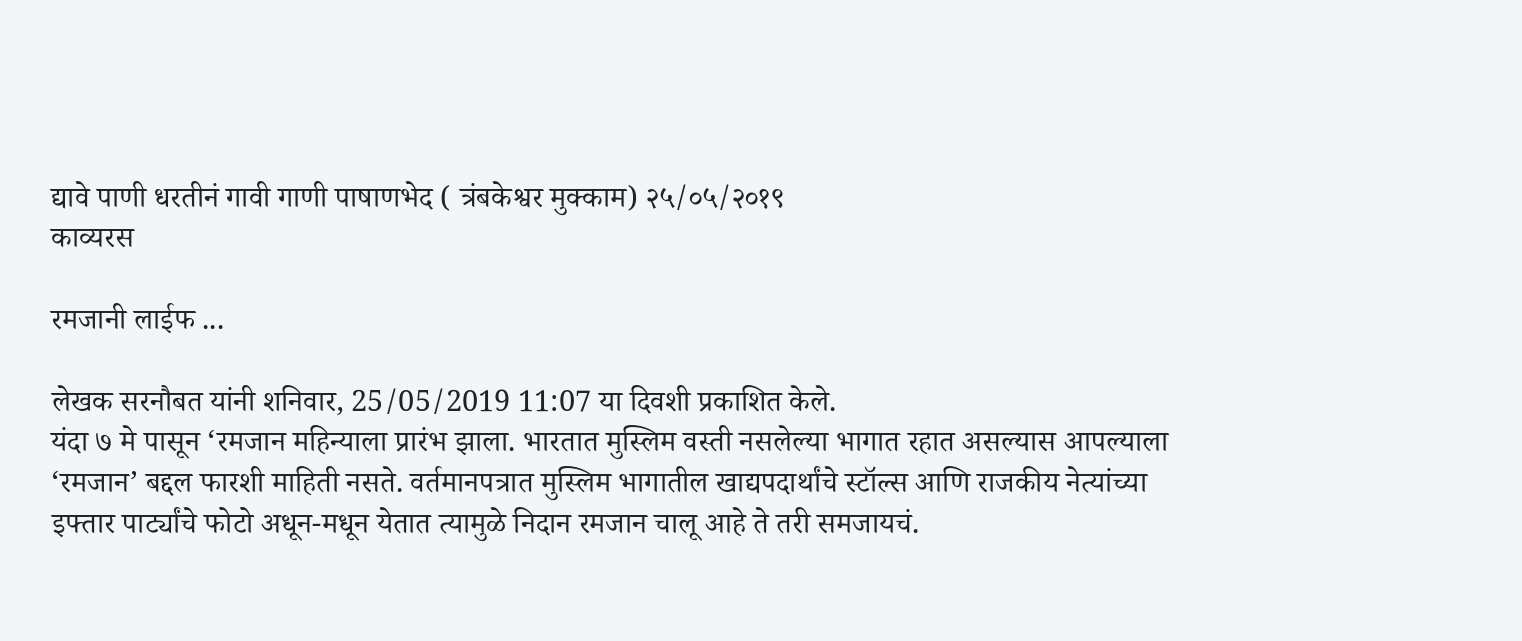द्यावे पाणी धरतीनं गावी गाणी पाषाणभेद ( त्रंबकेश्वर मुक्काम) २५/०५/२०१९
काव्यरस

रमजानी लाईफ ...

लेखक सरनौबत यांनी शनिवार, 25/05/2019 11:07 या दिवशी प्रकाशित केले.
यंदा ७ मे पासून ‘रमजान महिन्याला प्रारंभ झाला. भारतात मुस्लिम वस्ती नसलेल्या भागात रहात असल्यास आपल्याला ‘रमजान’ बद्दल फारशी माहिती नसते. वर्तमानपत्रात मुस्लिम भागातील खाद्यपदार्थांचे स्टॉल्स आणि राजकीय नेत्यांच्या इफ्तार पार्ट्यांचे फोटो अधून-मधून येतात त्यामुळे निदान रमजान चालू आहे ते तरी समजायचं.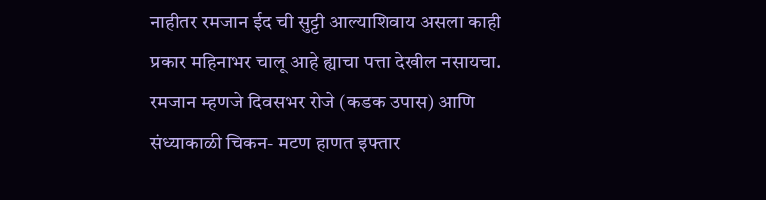नाहीतर रमजान ईद ची सुट्टी आल्याशिवाय असला काही प्रकार महिनाभर चालू आहे ह्याचा पत्ता देखील नसायचा. रमजान म्हणजे दिवसभर रोजे (कडक उपास) आणि संध्याकाळी चिकन- मटण हाणत इफ्तार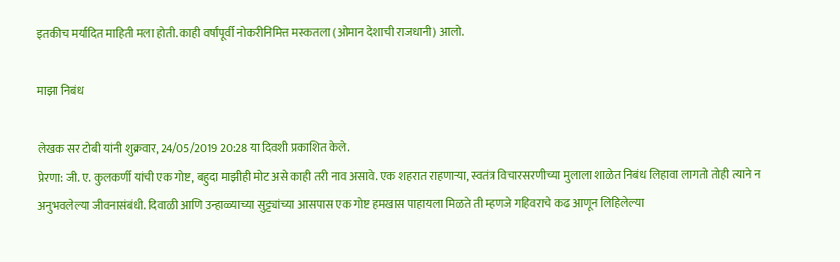इतकीच मर्यादित माहिती मला होती. काही वर्षांपूर्वी नोकरीनिमित्त मस्कतला (ओमान देशाची राजधानी) आलो.

माझा निबंध

लेखक सर टोबी यांनी शुक्रवार, 24/05/2019 20:28 या दिवशी प्रकाशित केले.
प्रेरणा: जी. ए. कुलकर्णी यांची एक गोष्ट, बहुदा माझीही मोट असे काही तरी नाव असावे. एक शहरात राहणाऱ्या, स्वतंत्र विचारसरणीच्या मुलाला शाळेत निबंध लिहावा लागतो तोही त्याने न अनुभवलेल्या जीवनासंबंधी. दिवाळी आणि उन्हाळ्याच्या सुट्ट्यांच्या आसपास एक गोष्ट हमखास पाहायला मिळते ती म्हणजे गहिवराचे कढ आणून लिहिलेल्या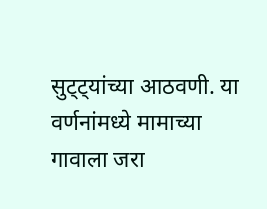सुट्ट्यांच्या आठवणी. या वर्णनांमध्ये मामाच्या गावाला जरा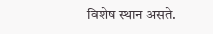विशेष स्थान असते.